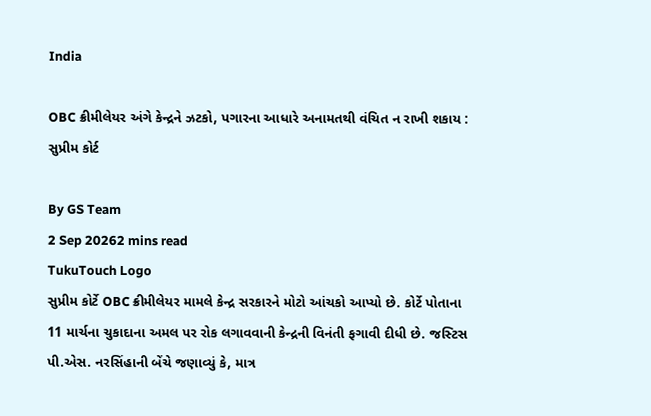India

OBC ક્રીમીલેયર અંગે કેન્દ્રને ઝટકો, પગારના આધારે અનામતથી વંચિત ન રાખી શકાય : સુપ્રીમ કોર્ટ

By GS Team
2 Sep 20262 mins read
TukuTouch Logo
સુપ્રીમ કોર્ટે OBC ક્રીમીલેયર મામલે કેન્દ્ર સરકારને મોટો આંચકો આપ્યો છે. કોર્ટે પોતાના 11 માર્ચના ચુકાદાના અમલ પર રોક લગાવવાની કેન્દ્રની વિનંતી ફગાવી દીધી છે. જસ્ટિસ પી.એસ. નરસિંહાની બેંચે જણાવ્યું કે, માત્ર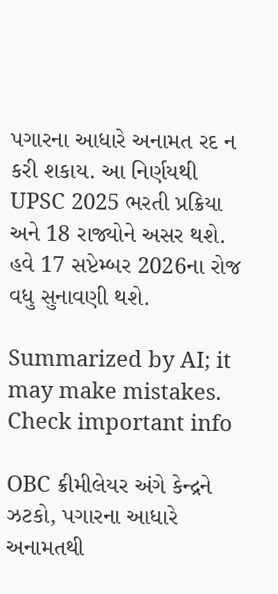પગારના આધારે અનામત રદ ન કરી શકાય. આ નિર્ણયથી UPSC 2025 ભરતી પ્રક્રિયા અને 18 રાજ્યોને અસર થશે. હવે 17 સપ્ટેમ્બર 2026ના રોજ વધુ સુનાવણી થશે.

Summarized by AI; it may make mistakes. Check important info

OBC ક્રીમીલેયર અંગે કેન્દ્રને ઝટકો, પગારના આધારે અનામતથી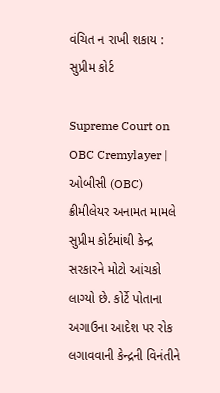વંચિત ન રાખી શકાય : સુપ્રીમ કોર્ટ

Supreme Court on OBC Cremylayer | ઓબીસી (OBC) ક્રીમીલેયર અનામત મામલે સુપ્રીમ કોર્ટમાંથી કેન્દ્ર સરકારને મોટો આંચકો લાગ્યો છે. કોર્ટે પોતાના અગાઉના આદેશ પર રોક લગાવવાની કેન્દ્રની વિનંતીને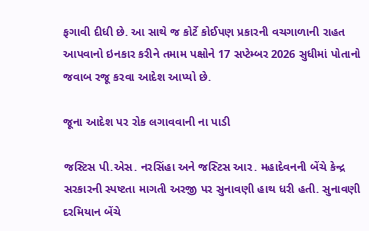ફગાવી દીધી છે. આ સાથે જ કોર્ટે કોઈપણ પ્રકારની વચગાળાની રાહત આપવાનો ઇનકાર કરીને તમામ પક્ષોને 17 સપ્ટેમ્બર 2026 સુધીમાં પોતાનો જવાબ રજૂ કરવા આદેશ આપ્યો છે.

જૂના આદેશ પર રોક લગાવવાની ના પાડી

જસ્ટિસ પી.એસ. નરસિંહા અને જસ્ટિસ આર. મહાદેવનની બેંચે કેન્દ્ર સરકારની સ્પષ્ટતા માગતી અરજી પર સુનાવણી હાથ ધરી હતી. સુનાવણી દરમિયાન બેંચે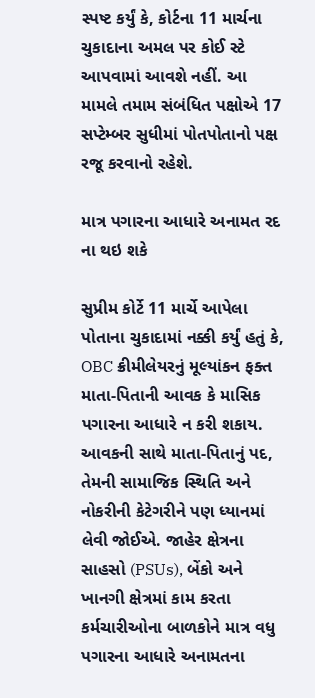સ્પષ્ટ કર્યું કે, કોર્ટના 11 માર્ચના ચુકાદાના અમલ પર કોઈ સ્ટે આપવામાં આવશે નહીં. આ મામલે તમામ સંબંધિત પક્ષોએ 17 સપ્ટેમ્બર સુધીમાં પોતપોતાનો પક્ષ રજૂ કરવાનો રહેશે.

માત્ર પગારના આધારે અનામત રદ ના થઇ શકે

સુપ્રીમ કોર્ટે 11 માર્ચે આપેલા પોતાના ચુકાદામાં નક્કી કર્યું હતું કે, OBC ક્રીમીલેયરનું મૂલ્યાંકન ફક્ત માતા-પિતાની આવક કે માસિક પગારના આધારે ન કરી શકાય. આવકની સાથે માતા-પિતાનું પદ, તેમની સામાજિક સ્થિતિ અને નોકરીની કેટેગરીને પણ ધ્યાનમાં લેવી જોઈએ. જાહેર ક્ષેત્રના સાહસો (PSUs), બેંકો અને ખાનગી ક્ષેત્રમાં કામ કરતા કર્મચારીઓના બાળકોને માત્ર વધુ પગારના આધારે અનામતના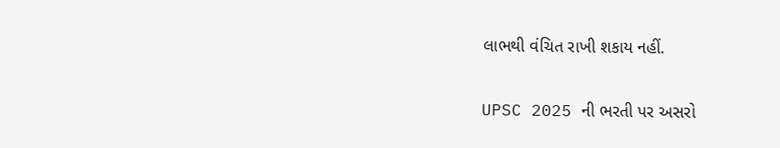લાભથી વંચિત રાખી શકાય નહીં.

UPSC 2025 ની ભરતી પર અસરો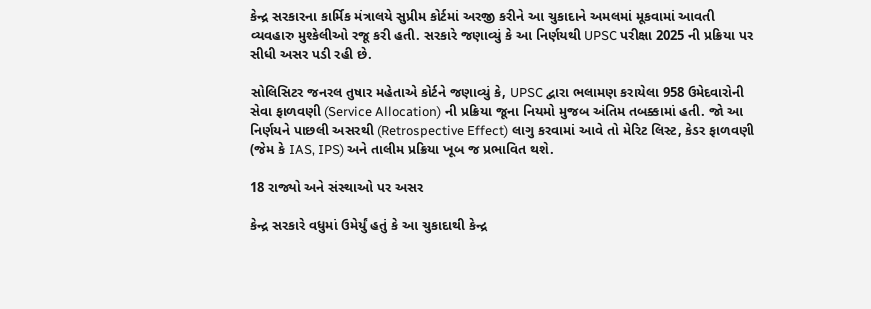કેન્દ્ર સરકારના કાર્મિક મંત્રાલયે સુપ્રીમ કોર્ટમાં અરજી કરીને આ ચુકાદાને અમલમાં મૂકવામાં આવતી વ્યવહારુ મુશ્કેલીઓ રજૂ કરી હતી. સરકારે જણાવ્યું કે આ નિર્ણયથી UPSC પરીક્ષા 2025 ની પ્રક્રિયા પર સીધી અસર પડી રહી છે.

સોલિસિટર જનરલ તુષાર મહેતાએ કોર્ટને જણાવ્યું કે, UPSC દ્વારા ભલામણ કરાયેલા 958 ઉમેદવારોની સેવા ફાળવણી (Service Allocation) ની પ્રક્રિયા જૂના નિયમો મુજબ અંતિમ તબક્કામાં હતી. જો આ નિર્ણયને પાછલી અસરથી (Retrospective Effect) લાગુ કરવામાં આવે તો મેરિટ લિસ્ટ, કેડર ફાળવણી (જેમ કે IAS, IPS) અને તાલીમ પ્રક્રિયા ખૂબ જ પ્રભાવિત થશે.

18 રાજ્યો અને સંસ્થાઓ પર અસર

કેન્દ્ર સરકારે વધુમાં ઉમેર્યું હતું કે આ ચુકાદાથી કેન્દ્ર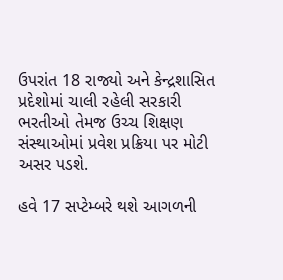ઉપરાંત 18 રાજ્યો અને કેન્દ્રશાસિત પ્રદેશોમાં ચાલી રહેલી સરકારી ભરતીઓ તેમજ ઉચ્ચ શિક્ષણ સંસ્થાઓમાં પ્રવેશ પ્રક્રિયા પર મોટી અસર પડશે.

હવે 17 સપ્ટેમ્બરે થશે આગળની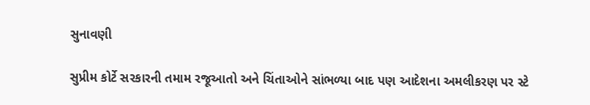સુનાવણી

સુપ્રીમ કોર્ટે સરકારની તમામ રજૂઆતો અને ચિંતાઓને સાંભળ્યા બાદ પણ આદેશના અમલીકરણ પર સ્ટે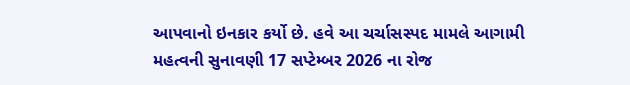આપવાનો ઇનકાર કર્યો છે. હવે આ ચર્ચાસસ્પદ મામલે આગામી મહત્વની સુનાવણી 17 સપ્ટેમ્બર 2026 ના રોજ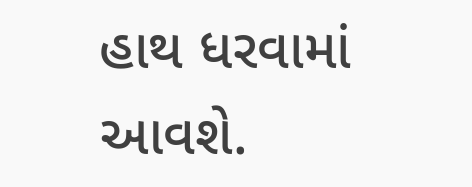હાથ ધરવામાં આવશે.